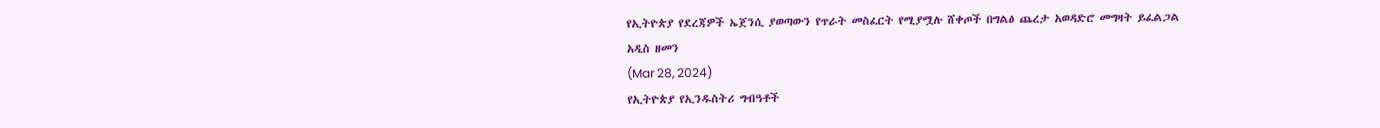የኢትዮጵያ የደረጃዎች ኤጀንሲ ያወጣውን የጥራት መስፈርት የሚያሟሉ ሸቀጦች በግልፅ ጨረታ አወዳድሮ መግዛት ይፈልጋል
አዲስ ዘመን
(Mar 28, 2024)
የኢትዮጵያ የኢንዱስትሪ ግብዓቶች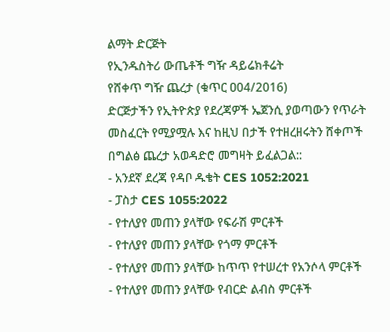ልማት ድርጅት
የኢንዱስትሪ ውጤቶች ግዥ ዳይሬክቶሬት
የሸቀጥ ግዥ ጨረታ (ቁጥር ዐ04/2016)
ድርጅታችን የኢትዮጵያ የደረጃዎች ኤጀንሲ ያወጣውን የጥራት መስፈርት የሚያሟሉ እና ከዚህ በታች የተዘረዘሩትን ሸቀጦች በግልፅ ጨረታ አወዳድሮ መግዛት ይፈልጋል::
- አንደኛ ደረጃ የዳቦ ዱቄት CES 1052:2021
- ፓስታ CES 1055:2022
- የተለያየ መጠን ያላቸው የፍራሽ ምርቶች
- የተለያየ መጠን ያላቸው የጎማ ምርቶች
- የተለያየ መጠን ያላቸው ከጥጥ የተሠረተ የአንሶላ ምርቶች
- የተለያየ መጠን ያላቸው የብርድ ልብስ ምርቶች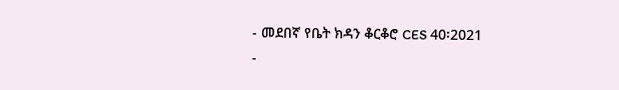- መደበኛ የቤት ክዳን ቆርቆሮ CES 40፡2021
-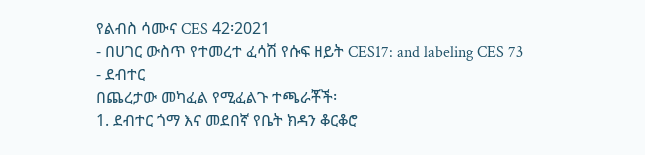የልብስ ሳሙና CES 42፡2021
- በሀገር ውስጥ የተመረተ ፈሳሽ የሱፍ ዘይት CES17: and labeling CES 73
- ደብተር
በጨረታው መካፈል የሚፈልጉ ተጫራቾች፡
1. ደብተር ጎማ እና መደበኛ የቤት ክዳን ቆርቆሮ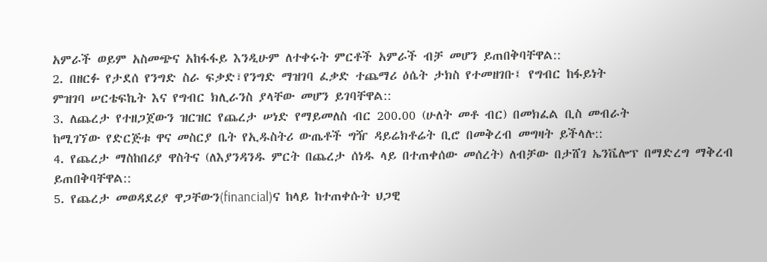አምራች ወይም አስመጭና አከፋፋይ እንዲሁም ለተቀሩት ምርቶች አምራች ብቻ መሆን ይጠበቅባቸዋል::
2. በዘርፉ የታደሰ የንግድ ስራ ፍቃድ፣የንግድ ማዝገባ ፈቃድ ተጨማሪ ዕሴት ታክስ የተመዘገቡ፤ የግብር ከፋይነት
ምዝገባ ሠርቴፍኬት እና የግብር ክሊራንስ ያላቸው መሆን ይገባቸዋል::
3. ለጨረታ የተዘጋጀውን ዝርዝር የጨረታ ሠነድ የማይመለስ ብር 200.00 (ሁለት መቶ ብር) በመክፈል ቢስ መብራት
ከሚገኘው የድርጅቱ ዋና መስርያ ቤት የኢዱስትሪ ውጤቶች ግዥ ዳይሬክቶሬት ቢሮ በመቅረብ መግዛት ይችላሉ::
4. የጨረታ ማስከበሪያ ዋስትና (ለእያንዳንዱ ምርት በጨረታ ሰነዱ ላይ በተጠቀሰው መሰረት) ለብቻው በታሸገ ኤንቬሎፕ በማድረግ ማቅረብ ይጠበቅባቸዋል::
5. የጨረታ መወዳደሪያ ዋጋቸውን(financial)ና ከላይ ከተጠቀሱት ህጋዊ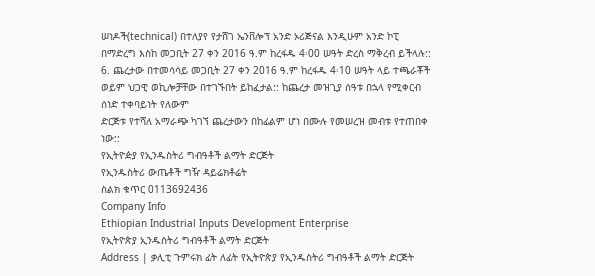ሠነዶች(technical) በተለያየ የታሸገ ኤንቨሎፕ አንድ ኦሪጅናል እንዲሁም አንድ ኮፒ በማድረግ እስከ መጋቢት 27 ቀን 2016 ዓ.ም ከረፋዱ 4፡00 ሠዓት ድረስ ማቅረብ ይችላሉ::
6. ጨረታው በተመሳሳይ መጋቢት 27 ቀን 2016 ዓ.ም ከረፋዱ 4፡10 ሠዓት ላይ ተጫራቾች ወይም ህጋዊ ወኪሎቻቸው በተገኙበት ይከፈታል:: ከጨረታ መዝጊያ ሰዓቱ በኋላ የሚቀርብ ሰነድ ተቀባይነት የለውም
ድርጅቱ የተሻለ አማራጭ ካገኘ ጨረታውን በከፊልም ሆነ በሙሉ የመሠረዝ መብቱ የተጠበቀ ነው::
የኢትዮዽያ የኢንዱስትሪ ግብዓቶች ልማት ድርጅት
የኢንዱስትሪ ውጤቶች ግዥ ዳይሬክቶሬት
ስልክ ቁጥር 0113692436
Company Info
Ethiopian Industrial Inputs Development Enterprise
የኢትዮጵያ ኢንዱስትሪ ግብዓቶች ልማት ድርጅት
Address | ቃሊቲ ጉምሩክ ፊት ለፊት የኢትዮጵያ የኢንዱስትሪ ግብዓቶች ልማት ድርጅት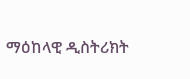ማዕከላዊ ዲስትሪክት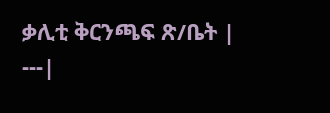ቃሊቲ ቅርንጫፍ ጽ/ቤት |
---|